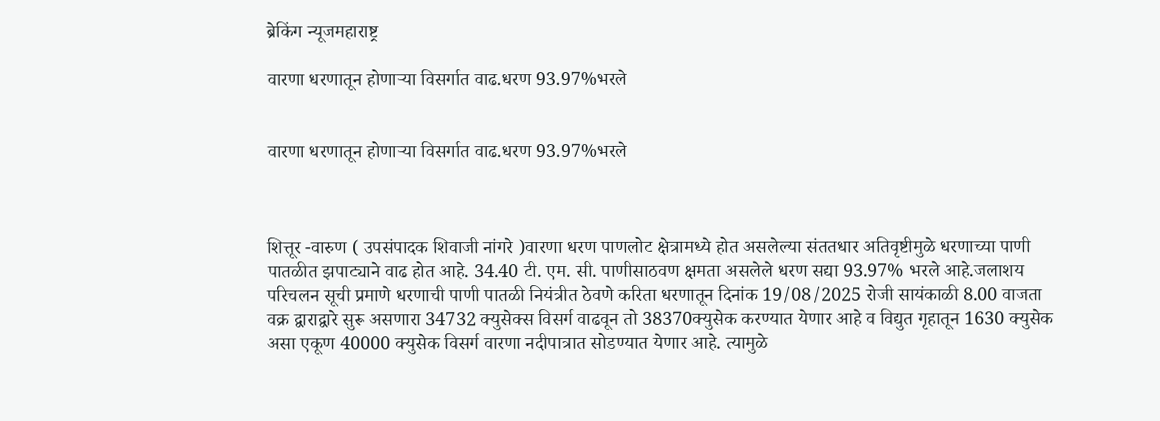ब्रेकिंग न्यूजमहाराष्ट्र

वारणा धरणातून होणाऱ्या विसर्गात वाढ.धरण 93.97%भरले


वारणा धरणातून होणाऱ्या विसर्गात वाढ.धरण 93.97%भरले



शित्तूर -वारुण ( उपसंपादक शिवाजी नांगरे )वारणा धरण पाणलोट क्षेत्रामध्ये होत असलेल्या संततधार अतिवृष्टीमुळे धरणाच्या पाणी पातळीत झपाट्याने वाढ होत आहे. 34.40 टी. एम. सी. पाणीसाठवण क्षमता असलेले धरण सद्या 93.97% भरले आहे.जलाशय परिचलन सूची प्रमाणे धरणाची पाणी पातळी नियंत्रीत ठेवणे करिता धरणातून दिनांक 19/08/2025 रोजी सायंकाळी 8.00 वाजता वक्र द्वाराद्वारे सुरू असणारा 34732 क्युसेक्स विसर्ग वाढवून तो 38370क्युसेक करण्यात येणार आहे व विद्युत गृहातून 1630 क्युसेक असा एकूण 40000 क्युसेक विसर्ग वारणा नदीपात्रात सोडण्यात येणार आहे. त्यामुळे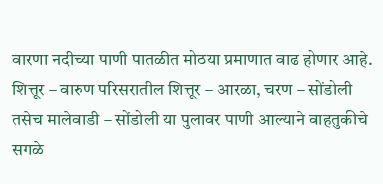वारणा नदीच्या पाणी पातळीत मोठया प्रमाणात वाढ होणार आहे. शित्तूर – वारुण परिसरातील शित्तूर – आरळा, चरण – सोंडोली तसेच मालेवाडी – सोंडोली या पुलावर पाणी आल्याने वाहतुकीचे सगळे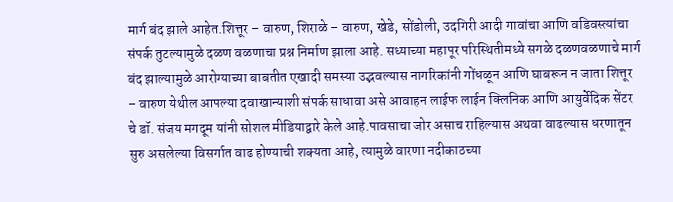मार्ग बंद झाले आहेत.शित्तूर – वारुण, शिराळे – वारुण, खेडे, सोंडोली, उदगिरी आदी गावांचा आणि वडिवस्त्यांचा संपर्क तुटल्यामुळे दळण वळणाचा प्रश्न निर्माण झाला आहे. सध्याच्या महापूर परिस्थितीमध्ये सगळे दळणवळणाचे मार्ग बंद झाल्यामुळे आरोग्याच्या बाबतीत एखादी समस्या उद्भवल्यास नागरिकांनी गोंधळून आणि घाबरून न जाता शित्तूर – वारुण येथील आपल्या दवाखान्याशी संपर्क साधावा असे आवाहन लाईफ लाईन क्लिनिक आणि आयुर्वेदिक सेंटर चे डॉ. संजय मगदूम यांनी सोशल मीडियाद्वारे केले आहे.पावसाचा जोर असाच राहिल्यास अथवा वाढल्यास धरणातून सुरु असलेल्या विसर्गात वाढ होण्याची शक्यता आहे, त्यामुळे वारणा नदीकाठच्या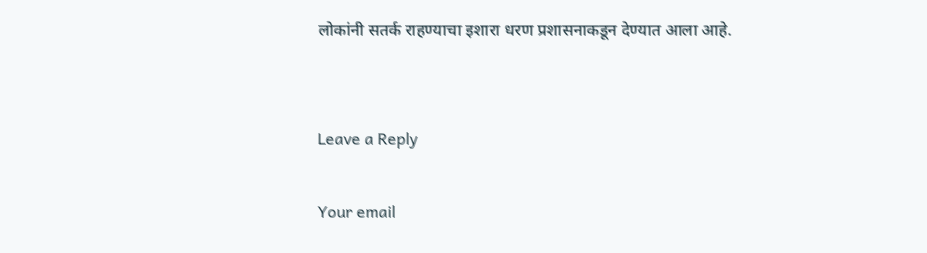लोकांनी सतर्क राहण्याचा इशारा धरण प्रशासनाकडून देण्यात आला आहे.


Leave a Reply

Your email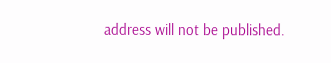address will not be published.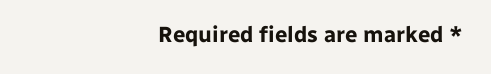Required fields are marked *